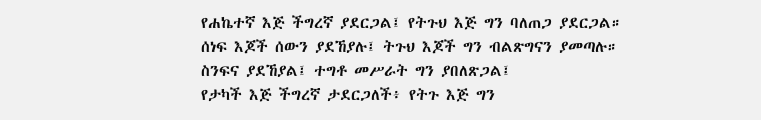የሐኬተኛ እጅ ችግረኛ ያደርጋል፤ የትጉህ እጅ ግን ባለጠጋ ያደርጋል።
ሰነፍ እጆች ሰውን ያደኸያሉ፤ ትጉህ እጆች ግን ብልጽግናን ያመጣሉ።
ስንፍና ያደኸያል፤ ተግቶ መሥራት ግን ያበለጽጋል፤
የታካች እጅ ችግረኛ ታደርጋለች፥ የትጉ እጅ ግን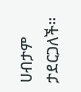ሀብታም ታደርጋለች።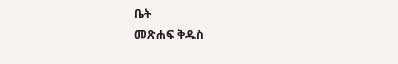ቤት
መጽሐፍ ቅዱስ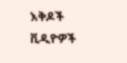እቅዶች
ቪዲዮዎች